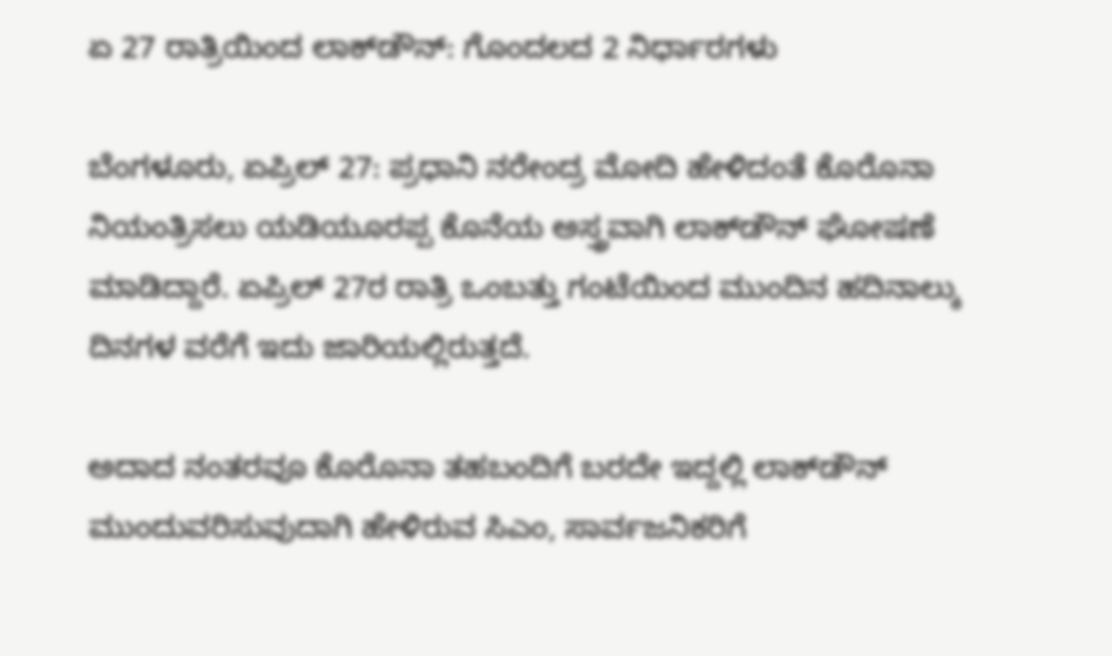ಏ 27 ರಾತ್ರಿಯಿಂದ ಲಾಕ್‌ಡೌನ್: ಗೊಂದಲದ 2 ನಿರ್ಧಾರಗಳು

ಬೆಂಗಳೂರು, ಏಪ್ರಿಲ್ 27: ಪ್ರಧಾನಿ ನರೇಂದ್ರ ಮೋದಿ ಹೇಳಿದಂತೆ ಕೊರೊನಾ ನಿಯಂತ್ರಿಸಲು ಯಡಿಯೂರಪ್ಪ ಕೊನೆಯ ಅಸ್ತ್ರವಾಗಿ ಲಾಕ್‌ಡೌನ್ ಘೋಷಣೆ ಮಾಡಿದ್ದಾರೆ. ಏಪ್ರಿಲ್ 27ರ ರಾತ್ರಿ ಒಂಬತ್ತು ಗಂಟೆಯಿಂದ ಮುಂದಿನ ಹದಿನಾಲ್ಕು ದಿನಗಳ ವರೆಗೆ ಇದು ಜಾರಿಯಲ್ಲಿರುತ್ತದೆ.

ಅದಾದ ನಂತರವೂ ಕೊರೊನಾ ತಹಬಂದಿಗೆ ಬರದೇ ಇದ್ದಲ್ಲಿ ಲಾಕ್‌ಡೌನ್ ಮುಂದುವರಿಸುವುದಾಗಿ ಹೇಳಿರುವ ಸಿಎಂ, ಸಾರ್ವಜನಿಕರಿಗೆ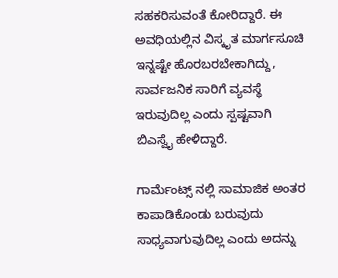ಸಹಕರಿಸುವಂತೆ ಕೋರಿದ್ದಾರೆ. ಈ ಅವಧಿಯಲ್ಲಿನ ವಿಸ್ಕೃತ ಮಾರ್ಗಸೂಚಿ ಇನ್ನಷ್ಟೇ ಹೊರಬರಬೇಕಾಗಿದ್ದು, ಸಾರ್ವಜನಿಕ ಸಾರಿಗೆ ವ್ಯವಸ್ಥೆ ಇರುವುದಿಲ್ಲ ಎಂದು ಸ್ಪಷ್ಟವಾಗಿ ಬಿಎಸ್ವೈ ಹೇಳಿದ್ದಾರೆ.

ಗಾರ್ಮೆಂಟ್ಸ್ ನಲ್ಲಿ ಸಾಮಾಜಿಕ ಅಂತರ ಕಾಪಾಡಿಕೊಂಡು ಬರುವುದು ಸಾಧ್ಯವಾಗುವುದಿಲ್ಲ ಎಂದು ಅದನ್ನು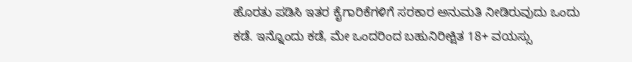ಹೊರತು ಪಡಿಸಿ ಇತರ ಕೈಗಾರಿಕೆಗಳಿಗೆ ಸರಕಾರ ಅನುಮತಿ ನೀಡಿರುವುದು ಒಂದು ಕಡೆ. ಇನ್ನೊಂದು ಕಡೆ, ಮೇ ಒಂದರಿಂದ ಬಹುನಿರೀಕ್ಷಿತ 18+ ವಯಸ್ಸು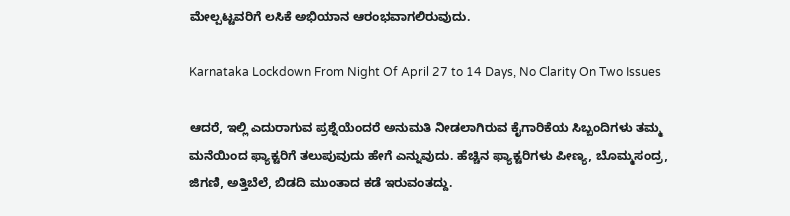ಮೇಲ್ಪಟ್ಟವರಿಗೆ ಲಸಿಕೆ ಅಭಿಯಾನ ಆರಂಭವಾಗಲಿರುವುದು.

Karnataka Lockdown From Night Of April 27 to 14 Days, No Clarity On Two Issues

ಆದರೆ, ಇಲ್ಲಿ ಎದುರಾಗುವ ಪ್ರಶ್ನೆಯೆಂದರೆ ಅನುಮತಿ ನೀಡಲಾಗಿರುವ ಕೈಗಾರಿಕೆಯ ಸಿಬ್ಬಂದಿಗಳು ತಮ್ಮ ಮನೆಯಿಂದ ಫ್ಯಾಕ್ಟರಿಗೆ ತಲುಪುವುದು ಹೇಗೆ ಎನ್ನುವುದು. ಹೆಚ್ಚಿನ ಫ್ಯಾಕ್ಟರಿಗಳು ಪೀಣ್ಯ, ಬೊಮ್ಮಸಂದ್ರ, ಜಿಗಣಿ, ಅತ್ತಿಬೆಲೆ, ಬಿಡದಿ ಮುಂತಾದ ಕಡೆ ಇರುವಂತದ್ದು.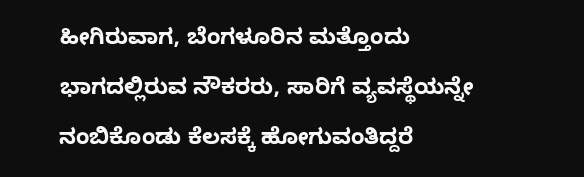ಹೀಗಿರುವಾಗ, ಬೆಂಗಳೂರಿನ ಮತ್ತೊಂದು ಭಾಗದಲ್ಲಿರುವ ನೌಕರರು, ಸಾರಿಗೆ ವ್ಯವಸ್ಥೆಯನ್ನೇ ನಂಬಿಕೊಂಡು ಕೆಲಸಕ್ಕೆ ಹೋಗುವಂತಿದ್ದರೆ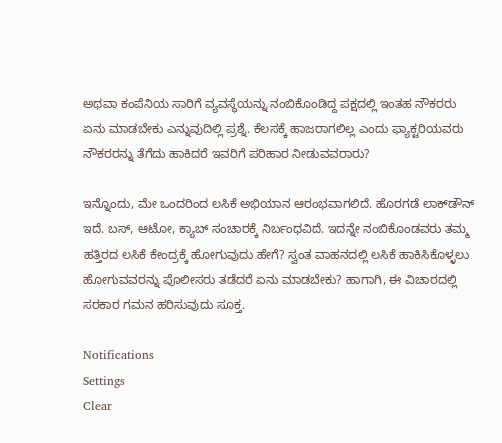ಅಥವಾ ಕಂಪೆನಿಯ ಸಾರಿಗೆ ವ್ಯವಸ್ಥೆಯನ್ನು ನಂಬಿಕೊಂಡಿದ್ದ ಪಕ್ಷದಲ್ಲಿ ಇಂತಹ ನೌಕರರು ಏನು ಮಾಡಬೇಕು ಎನ್ನುವುದಿಲ್ಲಿ ಪ್ರಶ್ನೆ. ಕೆಲಸಕ್ಕೆ ಹಾಜರಾಗಲಿಲ್ಲ ಎಂದು ಫ್ಯಾಕ್ಟರಿಯವರು ನೌಕರರನ್ನು ತೆಗೆದು ಹಾಕಿದರೆ ಇವರಿಗೆ ಪರಿಹಾರ ನೀಡುವವರಾರು?

ಇನ್ನೊಂದು, ಮೇ ಒಂದರಿಂದ ಲಸಿಕೆ ಅಭಿಯಾನ ಆರಂಭವಾಗಲಿದೆ. ಹೊರಗಡೆ ಲಾಕ್‌ಡೌನ್ ಇದೆ. ಬಸ್, ಆಟೋ, ಕ್ಯಾಬ್ ಸಂಚಾರಕ್ಕೆ ನಿರ್ಬಂಧವಿದೆ. ಇದನ್ನೇ ನಂಬಿಕೊಂಡವರು ತಮ್ಮ ಹತ್ತಿರದ ಲಸಿಕೆ ಕೇಂದ್ರಕ್ಕೆ ಹೋಗುವುದು ಹೇಗೆ? ಸ್ವಂತ ವಾಹನದಲ್ಲಿ ಲಸಿಕೆ ಹಾಕಿಸಿಕೊಳ್ಳಲು ಹೋಗುವವರನ್ನು ಪೊಲೀಸರು ತಡೆದರೆ ಏನು ಮಾಡಬೇಕು? ಹಾಗಾಗಿ, ಈ ವಿಚಾರದಲ್ಲಿ ಸರಕಾರ ಗಮನ ಹರಿಸುವುದು ಸೂಕ್ತ.

Notifications
Settings
Clear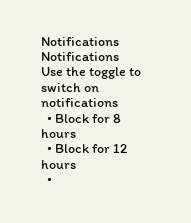Notifications
Notifications
Use the toggle to switch on notifications
  • Block for 8 hours
  • Block for 12 hours
  •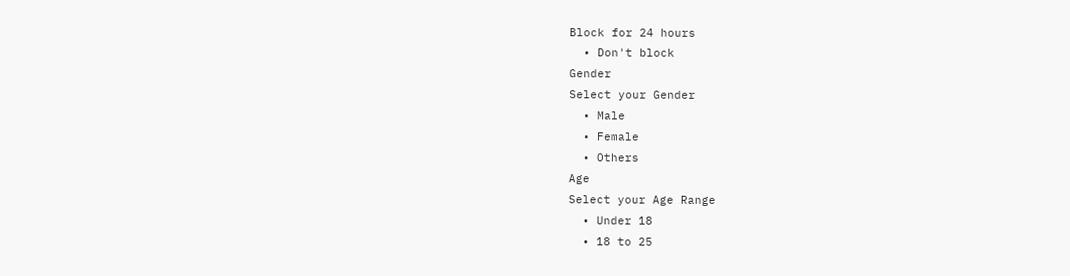Block for 24 hours
  • Don't block
Gender
Select your Gender
  • Male
  • Female
  • Others
Age
Select your Age Range
  • Under 18
  • 18 to 25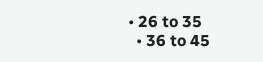• 26 to 35
  • 36 to 45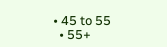• 45 to 55
  • 55+